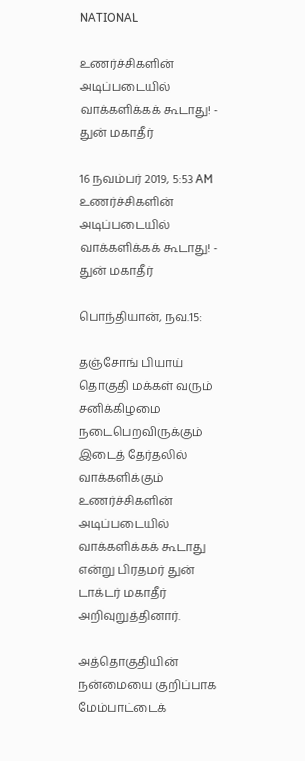NATIONAL

உணர்ச்சிகளின் அடிப்படையில் வாக்களிக்கக் கூடாது! - துன் மகாதீர்

16 நவம்பர் 2019, 5:53 AM
உணர்ச்சிகளின் அடிப்படையில் வாக்களிக்கக் கூடாது! - துன் மகாதீர்

பொந்தியான், நவ.15:

தஞ்சோங் பியாய் தொகுதி மக்கள் வரும் சனிக்கிழமை நடைபெறவிருக்கும் இடைத் தேர்தலில் வாக்களிக்கும் உணர்ச்சிகளின் அடிப்படையில் வாக்களிக்கக் கூடாது என்று பிரதமர் துன் டாக்டர் மகாதீர் அறிவுறுத்தினார்.

அத்தொகுதியின் நன்மையை குறிப்பாக மேம்பாட்டைக்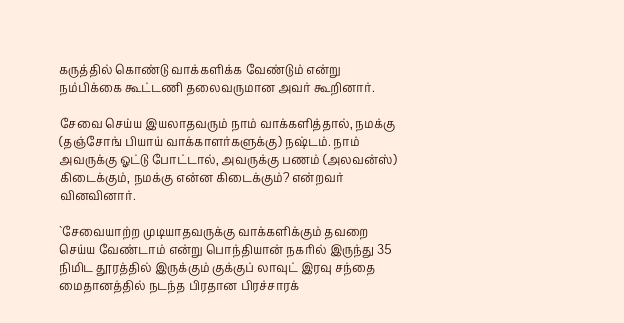கருத்தில் கொண்டு வாக்களிக்க வேண்டும் என்று நம்பிக்கை கூட்டணி தலைவருமான அவர் கூறினார்.

சேவை செய்ய இயலாதவரும் நாம் வாக்களித்தால், நமக்கு (தஞ்சோங் பியாய் வாக்காளர்களுக்கு) நஷ்டம். நாம் அவருக்கு ஓட்டு போட்டால், அவருக்கு பணம் (அலவன்ஸ்) கிடைக்கும், நமக்கு என்ன கிடைக்கும்? என்றவர் வினவினார்.

`சேவையாற்ற முடியாதவருக்கு வாக்களிக்கும் தவறை செய்ய வேண்டாம் என்று பொந்தியான் நகரில் இருந்து 35 நிமிட தூரத்தில் இருக்கும் குக்குப் லாவுட் இரவு சந்தை மைதானத்தில் நடந்த பிரதான பிரச்சாரக்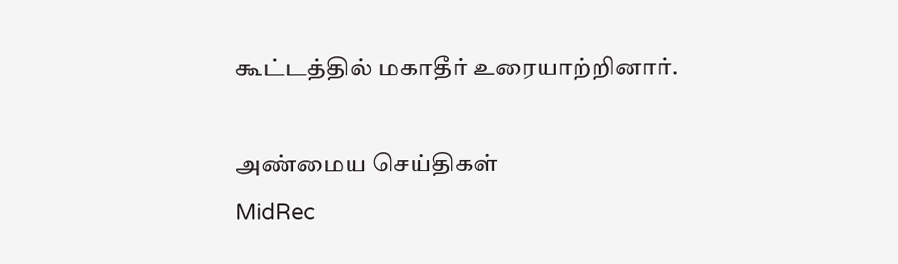கூட்டத்தில் மகாதீர் உரையாற்றினார்.

அண்மைய செய்திகள்
MidRec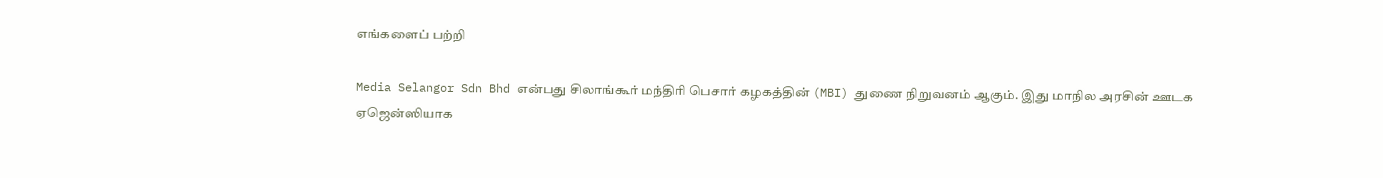எங்களைப் பற்றி

Media Selangor Sdn Bhd என்பது சிலாங்கூர் மந்திரி பெசார் கழகத்தின் (MBI) துணை நிறுவனம் ஆகும். இது மாநில அரசின் ஊடக ஏஜென்ஸியாக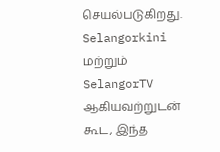செயல்படுகிறது. Selangorkini மற்றும் SelangorTV ஆகியவற்றுடன் கூட, இந்த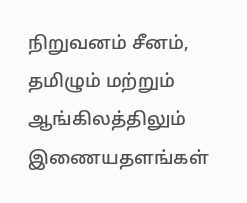நிறுவனம் சீனம், தமிழும் மற்றும் ஆங்கிலத்திலும் இணையதளங்கள்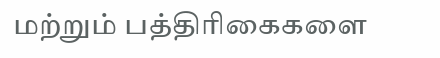மற்றும் பத்திரிகைகளை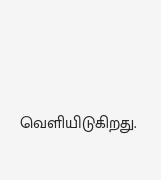வெளியிடுகிறது.